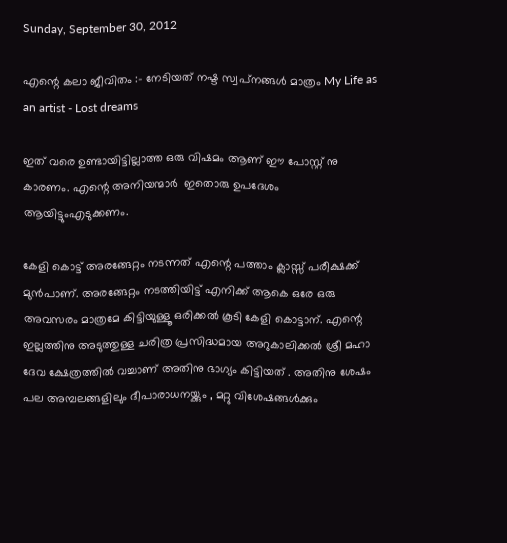Sunday, September 30, 2012

എന്റെ കലാ ജീവിതം :- നേടിയത് നഷ്ട സ്വപ്‌നങ്ങള്‍ മാത്രം My Life as an artist - Lost dreams

ഇത് വരെ ഉണ്ടായിട്ടില്ലാത്ത ഒരു വിഷമം ആണ് ഈ പോസ്റ്റ്‌ നു കാരണം. എന്റെ അനിയന്മാര്‍  ഇതൊരു ഉപദേശം ആയിട്ടുംഎടുക്കണം.

കേളി കൊട്ട് അരങ്ങേറ്റം നടന്നത് എന്റെ പത്താം ക്ലാസ്സ് പരീക്ഷക്ക്‌ മുന്‍പാണ്. അരങ്ങേറ്റം നടത്തിയിട്ട് എനിക്ക് ആകെ ഒരേ ഒരു അവസരം മാത്രമേ കിട്ടിയുള്ളൂ ഒരിക്കല്‍ കൂടി കേളി കൊട്ടാന്. എന്റെ ഇല്ലത്തിനു അടുത്തുള്ള ചരിത്ര പ്രസിദ്ധമായ അറുകാലിക്കല്‍ ശ്രീ മഹാ ദേവ ക്ഷേത്രത്തില്‍ വച്ചാണ് അതിനു ഭാഗ്യം കിട്ടിയത് . അതിനു ശേഷം പല അമ്പലങ്ങളിലും ദീപാരാധനയ്ക്കും , മറ്റു വിശേഷങ്ങള്‍ക്കും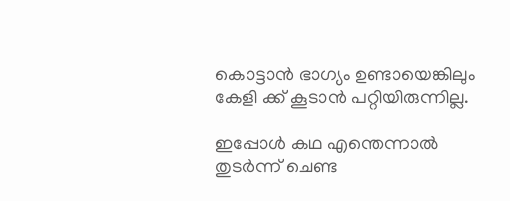കൊട്ടാന്‍ ഭാഗ്യം ഉണ്ടായെങ്കിലും കേളി ക്ക് കൂടാന്‍ പറ്റിയിരുന്നില്ല.

ഇപ്പോള്‍ കഥ എന്തെന്നാല്‍   തുടര്‍ന്ന് ചെണ്ട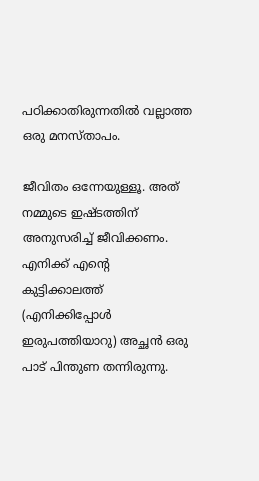പഠിക്കാതിരുന്നതില്‍ വല്ലാത്ത ഒരു മനസ്താപം.

ജീവിതം ഒന്നേയുള്ളൂ. അത് നമ്മുടെ ഇഷ്ടത്തിന് അനുസരിച്ച് ജീവിക്കണം. എനിക്ക് എന്റെ കുട്ടിക്കാലത്ത്  (എനിക്കിപ്പോള്‍ ഇരുപത്തിയാറു) അച്ഛന്‍ ഒരു പാട് പിന്തുണ തന്നിരുന്നു.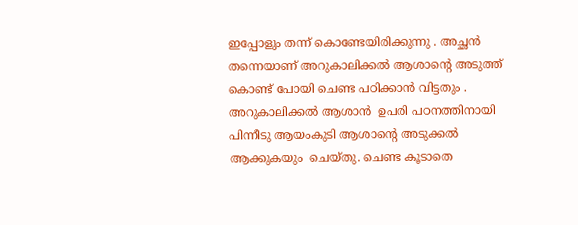ഇപ്പോളും തന്ന്‌ കൊണ്ടേയിരിക്കുന്നു . അച്ഛന്‍ തന്നെയാണ് അറുകാലിക്കല്‍ ആശാന്റെ അടുത്ത് കൊണ്ട് പോയി ചെണ്ട പഠിക്കാന്‍ വിട്ടതും . അറുകാലിക്കല്‍ ആശാന്‍  ഉപരി പഠനത്തിനായി  പിന്നീടു ആയംകുടി ആശാന്റെ അടുക്കല്‍ ആക്കുകയും  ചെയ്തു. ചെണ്ട കൂടാതെ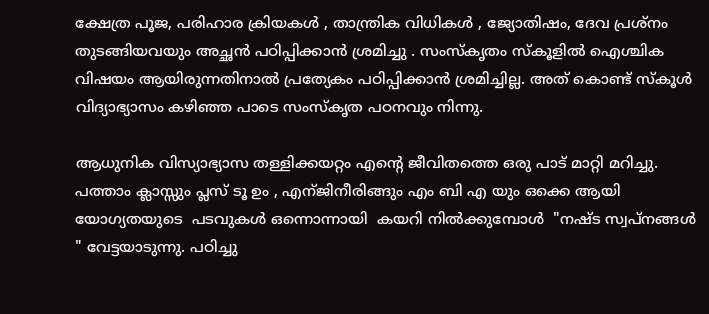ക്ഷേത്ര പൂജ, പരിഹാര ക്രിയകള്‍ , താന്ത്രിക വിധികള്‍ , ജ്യോതിഷം, ദേവ പ്രശ്നം തുടങ്ങിയവയും അച്ഛന്‍ പഠിപ്പിക്കാന്‍ ശ്രമിച്ചു . സംസ്കൃതം സ്കൂളില്‍ ഐശ്ചിക വിഷയം ആയിരുന്നതിനാല്‍ പ്രത്യേകം പഠിപ്പിക്കാന്‍ ശ്രമിച്ചില്ല. അത് കൊണ്ട് സ്കൂള്‍ വിദ്യാഭ്യാസം കഴിഞ്ഞ പാടെ സംസ്കൃത പഠനവും നിന്നു.

ആധുനിക വിസ്യാഭ്യാസ തള്ളിക്കയറ്റം എന്റെ ജീവിതത്തെ ഒരു പാട് മാറ്റി മറിച്ചു. പത്താം ക്ലാസ്സും പ്ലസ് ടൂ ഉം , എന്ജിനീരിങ്ങും എം ബി എ യും ഒക്കെ ആയി യോഗ്യതയുടെ  പടവുകള്‍ ഒന്നൊന്നായി  കയറി നില്‍ക്കുമ്പോള്‍  "നഷ്ട സ്വപ്‌നങ്ങള്‍ " വേട്ടയാടുന്നു. പഠിച്ചു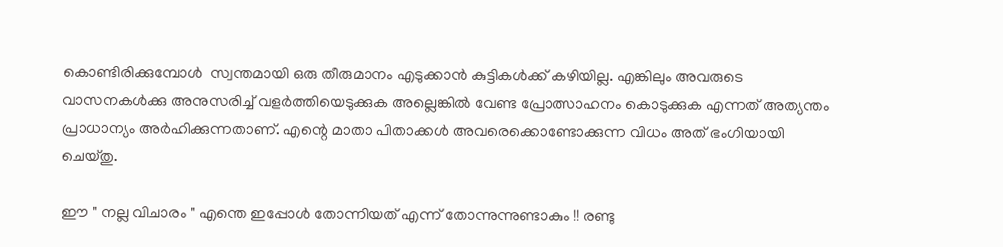കൊണ്ടിരിക്കുമ്പോള്‍  സ്വന്തമായി ഒരു തീരുമാനം എടുക്കാന്‍ കുട്ടികള്‍ക്ക് കഴിയില്ല. എങ്കിലും അവരുടെ വാസനകള്‍ക്കു അനുസരിച്ച് വളര്‍ത്തിയെടുക്കുക അല്ലെങ്കില്‍ വേണ്ട പ്രോത്സാഹനം കൊടുക്കുക എന്നത് അത്യന്തം പ്രാധാന്യം അര്‍ഹിക്കുന്നതാണ്. എന്റെ മാതാ പിതാക്കള്‍ അവരെക്കൊണ്ടോക്കുന്ന വിധം അത് ഭംഗിയായി ചെയ്തു.

ഈ " നല്ല വിചാരം " എന്തെ ഇപ്പോള്‍ തോന്നിയത് എന്ന് തോന്നുന്നുണ്ടാകും !! രണ്ടു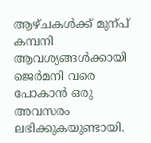ആഴ്ചകള്‍ക്ക് മുന്പ് കമ്പനി ആവശ്യങ്ങള്‍ക്കായി ജെര്‍മനി വരെ പോകാന്‍ ഒരു അവസരം ലഭിക്കുകയുണ്ടായി.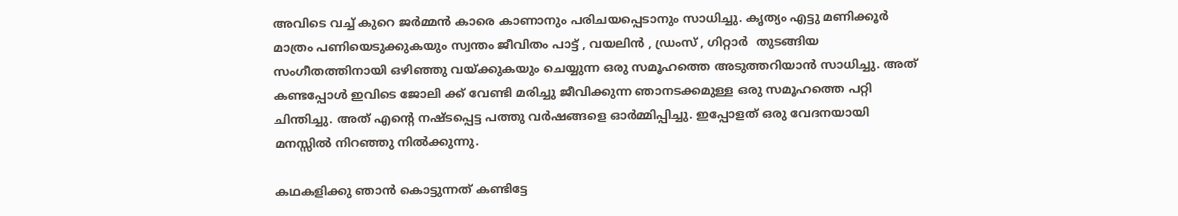അവിടെ വച്ച് കുറെ ജര്‍മ്മന്‍ കാരെ കാണാനും പരിചയപ്പെടാനും സാധിച്ചു. കൃത്യം എട്ടു മണിക്കൂര്‍ മാത്രം പണിയെടുക്കുകയും സ്വന്തം ജീവിതം പാട്ട് , വയലിന്‍ , ഡ്രംസ് , ഗിറ്റാര്‍  തുടങ്ങിയ സംഗീതത്തിനായി ഒഴിഞ്ഞു വയ്ക്കുകയും ചെയ്യുന്ന ഒരു സമൂഹത്തെ അടുത്തറിയാന്‍ സാധിച്ചു. അത്  കണ്ടപ്പോള്‍ ഇവിടെ ജോലി ക്ക് വേണ്ടി മരിച്ചു ജീവിക്കുന്ന ഞാനടക്കമുള്ള ഒരു സമൂഹത്തെ പറ്റി ചിന്തിച്ചു. അത് എന്റെ നഷ്ടപ്പെട്ട പത്തു വര്‍ഷങ്ങളെ ഓര്‍മ്മിപ്പിച്ചു. ഇപ്പോളത് ഒരു വേദനയായി മനസ്സില്‍ നിറഞ്ഞു നില്‍ക്കുന്നു.

കഥകളിക്കു ഞാന്‍ കൊട്ടുന്നത് കണ്ടിട്ടേ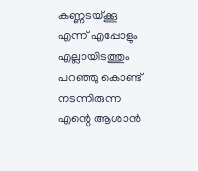കണ്ണടയ്ക്കൂ എന്ന് എപ്പോളും എല്ലായിടത്തും പറഞ്ഞു കൊണ്ട് നടന്നിരുന്ന എന്റെ ആശാന്‍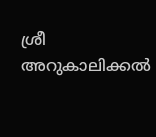ശ്രീ അറുകാലിക്കല്‍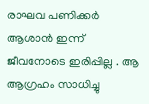രാഘവ പണിക്കര്‍ ആശാന്‍ ഇന്ന്  ജീവനോടെ ഇരിപ്പില്ല . ആ ആഗ്രഹം സാധിച്ചു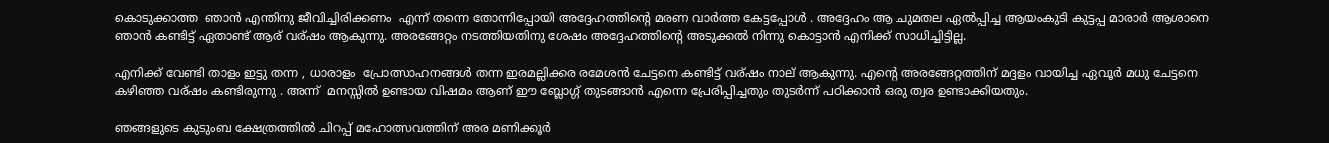കൊടുക്കാത്ത  ഞാന്‍ എന്തിനു ജീവിച്ചിരിക്കണം  എന്ന് തന്നെ തോന്നിപ്പോയി അദ്ദേഹത്തിന്റെ മരണ വാര്‍ത്ത കേട്ടപ്പോള്‍ . അദ്ദേഹം ആ ചുമതല ഏല്‍പ്പിച്ച ആയംകുടി കുട്ടപ്പ മാരാര്‍ ആശാനെ ഞാന്‍ കണ്ടിട്ട് ഏതാണ്ട് ആര് വര്ഷം ആകുന്നു. അരങ്ങേറ്റം നടത്തിയതിനു ശേഷം അദ്ദേഹത്തിന്റെ അടുക്കല്‍ നിന്നു കൊട്ടാന്‍ എനിക്ക് സാധിച്ചിട്ടില്ല.

എനിക്ക് വേണ്ടി താളം ഇട്ടു തന്ന , ധാരാളം  പ്രോത്സാഹനങ്ങള്‍ തന്ന ഇരമല്ലിക്കര രമേശന്‍ ചേട്ടനെ കണ്ടിട്ട് വര്ഷം നാല് ആകുന്നു. എന്റെ അരങ്ങേറ്റത്തിന് മദ്ദളം വായിച്ച ഏവൂര്‍ മധു ചേട്ടനെ കഴിഞ്ഞ വര്ഷം കണ്ടിരുന്നു . അന്ന്  മനസ്സില്‍ ഉണ്ടായ വിഷമം ആണ് ഈ ബ്ലോഗ്ഗ് തുടങ്ങാന്‍ എന്നെ പ്രേരിപ്പിച്ചതും തുടര്‍ന്ന് പഠിക്കാന്‍ ഒരു ത്വര ഉണ്ടാക്കിയതും.

ഞങ്ങളുടെ കുടുംബ ക്ഷേത്രത്തില്‍ ചിറപ്പ് മഹോത്സവത്തിന് അര മണിക്കൂര്‍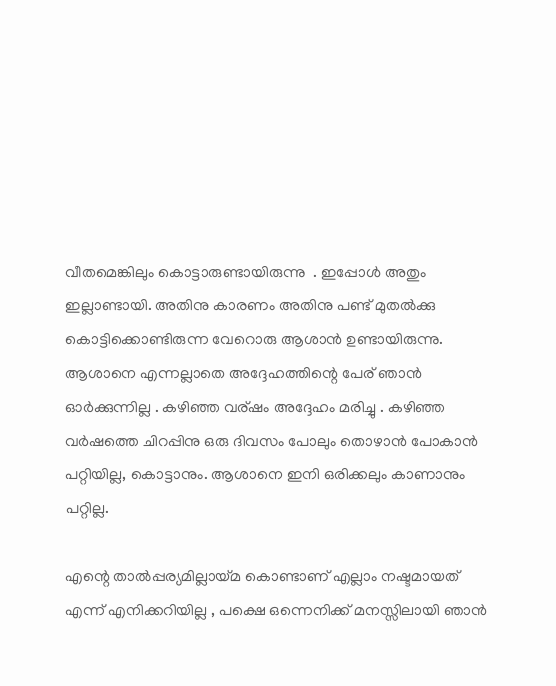വീതമെങ്കിലും കൊട്ടാരുണ്ടായിരുന്നു  . ഇപ്പോള്‍ അതും ഇല്ലാണ്ടായി. അതിനു കാരണം അതിനു പണ്ട് മുതല്‍ക്കു കൊട്ടിക്കൊണ്ടിരുന്ന വേറൊരു ആശാന്‍ ഉണ്ടായിരുന്നു. ആശാനെ എന്നല്ലാതെ അദ്ദേഹത്തിന്റെ പേര് ഞാന്‍ ഓര്‍ക്കുന്നില്ല . കഴിഞ്ഞ വര്ഷം അദ്ദേഹം മരിച്ചു . കഴിഞ്ഞ വര്‍ഷത്തെ ചിറപ്പിനു ഒരു ദിവസം പോലും തൊഴാന്‍ പോകാന്‍ പറ്റിയില്ല, കൊട്ടാനും. ആശാനെ ഇനി ഒരിക്കലും കാണാനും പറ്റില്ല.

എന്റെ താല്‍പ്പര്യമില്ലായ്മ കൊണ്ടാണ് എല്ലാം നഷ്ടമായത് എന്ന് എനിക്കറിയില്ല , പക്ഷെ ഒന്നെനിക്ക് മനസ്സിലായി ഞാന്‍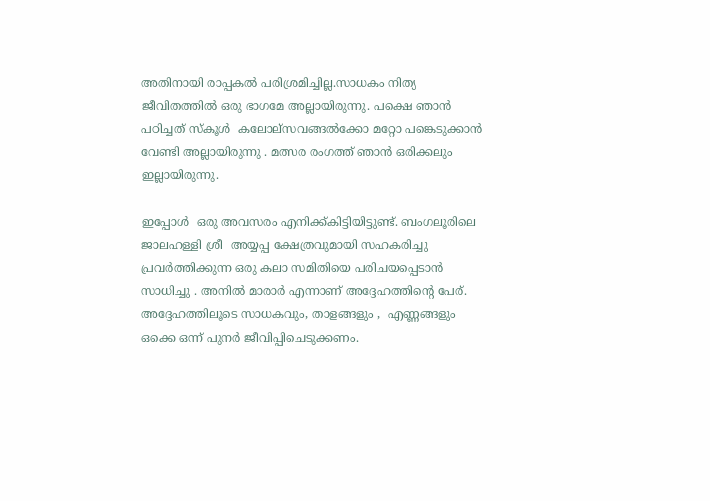അതിനായി രാപ്പകല്‍ പരിശ്രമിച്ചില്ല.സാധകം നിത്യ ജീവിതത്തില്‍ ഒരു ഭാഗമേ അല്ലായിരുന്നു. പക്ഷെ ഞാന്‍ പഠിച്ചത് സ്കൂള്‍  കലോല്സവങ്ങല്‍ക്കോ മറ്റോ പങ്കെടുക്കാന്‍ വേണ്ടി അല്ലായിരുന്നു . മത്സര രംഗത്ത് ഞാന്‍ ഒരിക്കലും ഇല്ലായിരുന്നു.

ഇപ്പോള്‍  ഒരു അവസരം എനിക്ക്കിട്ടിയിട്ടുണ്ട്. ബംഗലൂരിലെ  ജാലഹള്ളി ശ്രീ  അയ്യപ്പ ക്ഷേത്രവുമായി സഹകരിച്ചു പ്രവര്‍ത്തിക്കുന്ന ഒരു കലാ സമിതിയെ പരിചയപ്പെടാന്‍ സാധിച്ചു . അനില്‍ മാരാര്‍ എന്നാണ് അദ്ദേഹത്തിന്റെ പേര്. അദ്ദേഹത്തിലൂടെ സാധകവും, താളങ്ങളും ,  എണ്ണങ്ങളും ഒക്കെ ഒന്ന് പുനര്‍ ജീവിപ്പിചെടുക്കണം.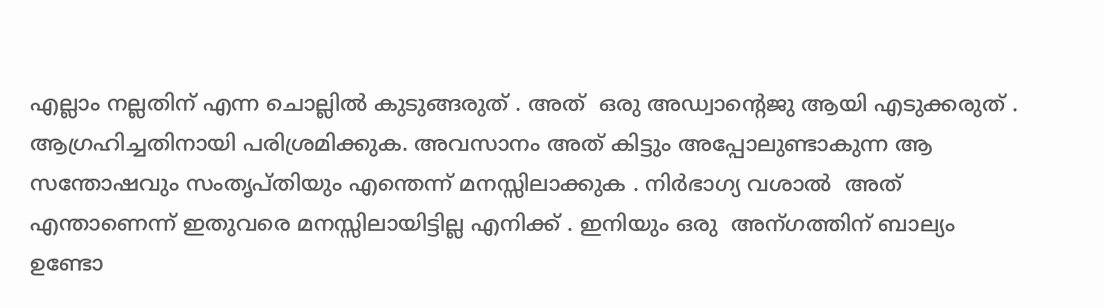എല്ലാം നല്ലതിന് എന്ന ചൊല്ലില്‍ കുടുങ്ങരുത് . അത്  ഒരു അഡ്വാന്റെജു ആയി എടുക്കരുത് . ആഗ്രഹിച്ചതിനായി പരിശ്രമിക്കുക. അവസാനം അത് കിട്ടും അപ്പോലുണ്ടാകുന്ന ആ സന്തോഷവും സംതൃപ്തിയും എന്തെന്ന് മനസ്സിലാക്കുക . നിര്‍ഭാഗ്യ വശാല്‍  അത് എന്താണെന്ന് ഇതുവരെ മനസ്സിലായിട്ടില്ല എനിക്ക് . ഇനിയും ഒരു  അന്ഗത്തിന് ബാല്യം ഉണ്ടോ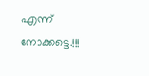എന്ന് നോക്കട്ടെ.!!!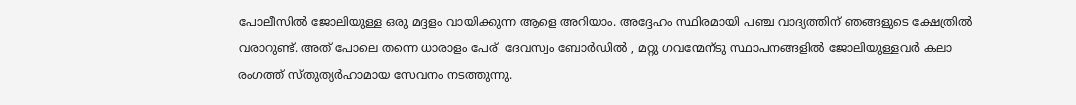പോലീസില്‍ ജോലിയുള്ള ഒരു മദ്ദളം വായിക്കുന്ന ആളെ അറിയാം. അദ്ദേഹം സ്ഥിരമായി പഞ്ച വാദ്യത്തിന് ഞങ്ങളുടെ ക്ഷേത്രില്‍ വരാറുണ്ട്. അത് പോലെ തന്നെ ധാരാളം പേര്  ദേവസ്വം ബോര്‍ഡില്‍ , മറ്റു ഗവന്മേന്ടു സ്ഥാപനങ്ങളില്‍ ജോലിയുള്ളവര്‍ കലാ രംഗത്ത് സ്തുത്യര്‍ഹാമായ സേവനം നടത്തുന്നു.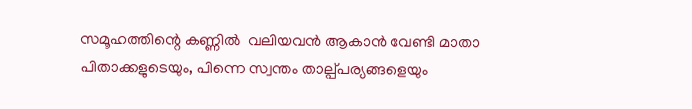സമൂഹത്തിന്റെ കണ്ണില്‍  വലിയവന്‍ ആകാന്‍ വേണ്ടി മാതാ പിതാക്കളുടെയും, പിന്നെ സ്വന്തം താല്പ്പര്യങ്ങളെയും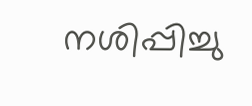നശിപ്പിച്ചു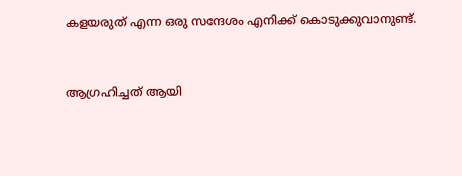കളയരുത് എന്ന ഒരു സന്ദേശം എനിക്ക് കൊടുക്കുവാനുണ്ട്.


ആഗ്രഹിച്ചത്‌ ആയി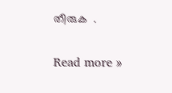തീരുക  .

Read more »